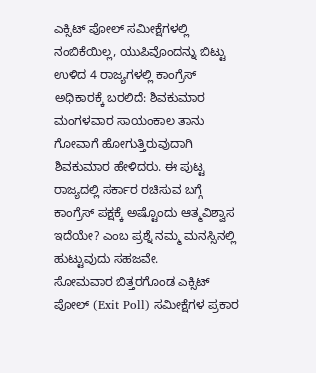ಎಕ್ಸಿಟ್ ಪೋಲ್ ಸಮೀಕ್ಷೆಗಳಲ್ಲಿ ನಂಬಿಕೆಯಿಲ್ಲ, ಯುಪಿವೊಂದನ್ನು ಬಿಟ್ಟು ಉಳಿದ 4 ರಾಜ್ಯಗಳಲ್ಲಿ ಕಾಂಗ್ರೆಸ್ ಅಧಿಕಾರಕ್ಕೆ ಬರಲಿದೆ: ಶಿವಕುಮಾರ
ಮಂಗಳವಾರ ಸಾಯಂಕಾಲ ತಾನು ಗೋವಾಗೆ ಹೋಗುತ್ತಿರುವುದಾಗಿ ಶಿವಕುಮಾರ ಹೇಳಿದರು. ಈ ಪುಟ್ಟ ರಾಜ್ಯದಲ್ಲಿ ಸರ್ಕಾರ ರಚಿಸುವ ಬಗ್ಗೆ ಕಾಂಗ್ರೆಸ್ ಪಕ್ಷಕ್ಕೆ ಅಷ್ಟೊಂದು ಆತ್ಮವಿಶ್ವಾಸ ಇದೆಯೇ? ಎಂಬ ಪ್ರಶ್ನೆ ನಮ್ಮ ಮನಸ್ಸಿನಲ್ಲಿ ಹುಟ್ಟುವುದು ಸಹಜವೇ.
ಸೋಮವಾರ ಬಿತ್ತರಗೊಂಡ ಎಕ್ಸಿಟ್ ಪೋಲ್ (Exit Poll) ಸಮೀಕ್ಷೆಗಳ ಪ್ರಕಾರ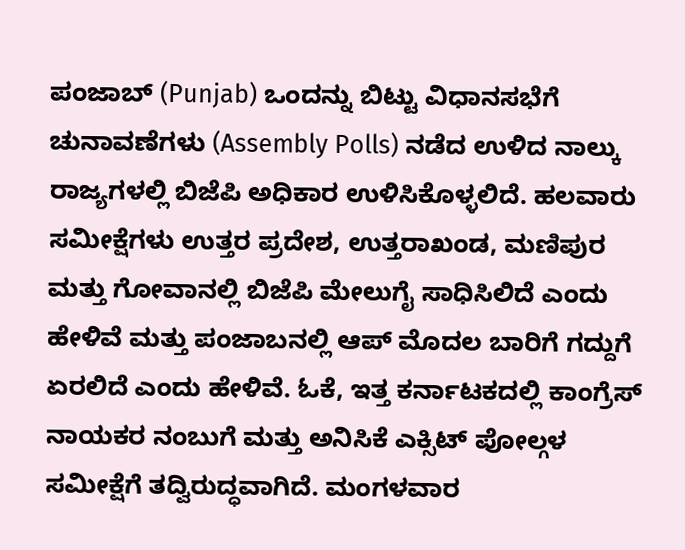ಪಂಜಾಬ್ (Punjab) ಒಂದನ್ನು ಬಿಟ್ಟು ವಿಧಾನಸಭೆಗೆ ಚುನಾವಣೆಗಳು (Assembly Polls) ನಡೆದ ಉಳಿದ ನಾಲ್ಕು ರಾಜ್ಯಗಳಲ್ಲಿ ಬಿಜೆಪಿ ಅಧಿಕಾರ ಉಳಿಸಿಕೊಳ್ಳಲಿದೆ. ಹಲವಾರು ಸಮೀಕ್ಷೆಗಳು ಉತ್ತರ ಪ್ರದೇಶ, ಉತ್ತರಾಖಂಡ, ಮಣಿಪುರ ಮತ್ತು ಗೋವಾನಲ್ಲಿ ಬಿಜೆಪಿ ಮೇಲುಗೈ ಸಾಧಿಸಿಲಿದೆ ಎಂದು ಹೇಳಿವೆ ಮತ್ತು ಪಂಜಾಬನಲ್ಲಿ ಆಪ್ ಮೊದಲ ಬಾರಿಗೆ ಗದ್ದುಗೆ ಏರಲಿದೆ ಎಂದು ಹೇಳಿವೆ. ಓಕೆ, ಇತ್ತ ಕರ್ನಾಟಕದಲ್ಲಿ ಕಾಂಗ್ರೆಸ್ ನಾಯಕರ ನಂಬುಗೆ ಮತ್ತು ಅನಿಸಿಕೆ ಎಕ್ಸಿಟ್ ಪೋಲ್ಗಳ ಸಮೀಕ್ಷೆಗೆ ತದ್ವಿರುದ್ಧವಾಗಿದೆ. ಮಂಗಳವಾರ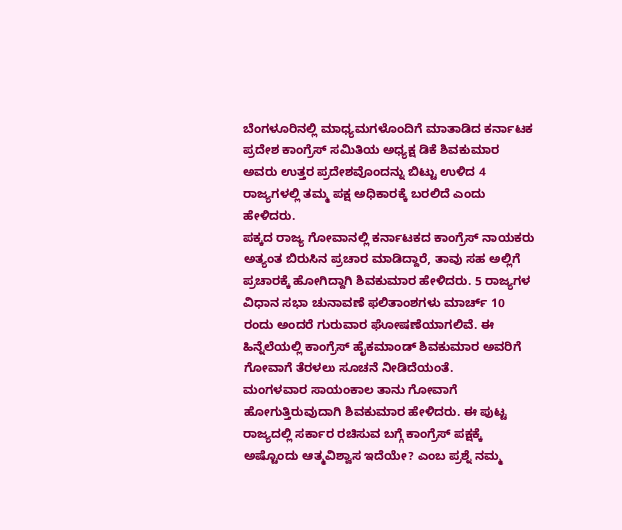ಬೆಂಗಳೂರಿನಲ್ಲಿ ಮಾಧ್ಯಮಗಳೊಂದಿಗೆ ಮಾತಾಡಿದ ಕರ್ನಾಟಕ ಪ್ರದೇಶ ಕಾಂಗ್ರೆಸ್ ಸಮಿತಿಯ ಅಧ್ಯಕ್ಷ ಡಿಕೆ ಶಿವಕುಮಾರ ಅವರು ಉತ್ತರ ಪ್ರದೇಶವೊಂದನ್ನು ಬಿಟ್ಟು ಉಳಿದ 4 ರಾಜ್ಯಗಳಲ್ಲಿ ತಮ್ಮ ಪಕ್ಷ ಅಧಿಕಾರಕ್ಕೆ ಬರಲಿದೆ ಎಂದು ಹೇಳಿದರು.
ಪಕ್ಕದ ರಾಜ್ಯ ಗೋವಾನಲ್ಲಿ ಕರ್ನಾಟಕದ ಕಾಂಗ್ರೆಸ್ ನಾಯಕರು ಅತ್ಯಂತ ಬಿರುಸಿನ ಪ್ರಚಾರ ಮಾಡಿದ್ದಾರೆ, ತಾವು ಸಹ ಅಲ್ಲಿಗೆ ಪ್ರಚಾರಕ್ಕೆ ಹೋಗಿದ್ದಾಗಿ ಶಿವಕುಮಾರ ಹೇಳಿದರು. 5 ರಾಜ್ಯಗಳ ವಿಧಾನ ಸಭಾ ಚುನಾವಣೆ ಫಲಿತಾಂಶಗಳು ಮಾರ್ಚ್ 10 ರಂದು ಅಂದರೆ ಗುರುವಾರ ಘೋಷಣೆಯಾಗಲಿವೆ. ಈ ಹಿನ್ನೆಲೆಯಲ್ಲಿ ಕಾಂಗ್ರೆಸ್ ಹೈಕಮಾಂಡ್ ಶಿವಕುಮಾರ ಅವರಿಗೆ ಗೋವಾಗೆ ತೆರಳಲು ಸೂಚನೆ ನೀಡಿದೆಯಂತೆ.
ಮಂಗಳವಾರ ಸಾಯಂಕಾಲ ತಾನು ಗೋವಾಗೆ ಹೋಗುತ್ತಿರುವುದಾಗಿ ಶಿವಕುಮಾರ ಹೇಳಿದರು. ಈ ಪುಟ್ಟ ರಾಜ್ಯದಲ್ಲಿ ಸರ್ಕಾರ ರಚಿಸುವ ಬಗ್ಗೆ ಕಾಂಗ್ರೆಸ್ ಪಕ್ಷಕ್ಕೆ ಅಷ್ಟೊಂದು ಆತ್ಮವಿಶ್ವಾಸ ಇದೆಯೇ? ಎಂಬ ಪ್ರಶ್ನೆ ನಮ್ಮ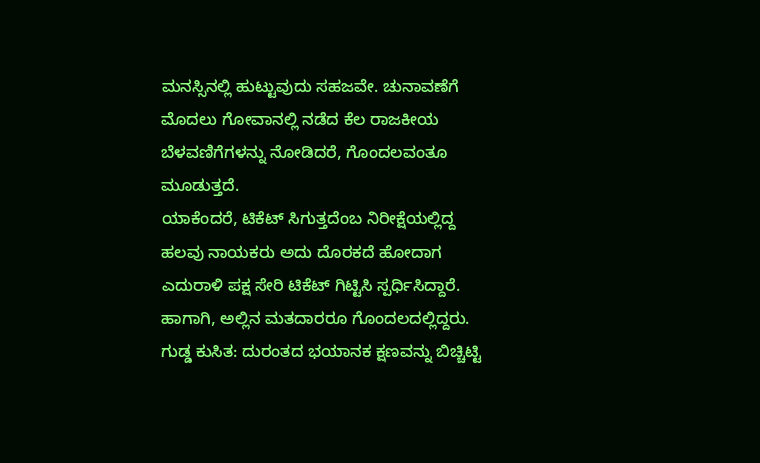ಮನಸ್ಸಿನಲ್ಲಿ ಹುಟ್ಟುವುದು ಸಹಜವೇ. ಚುನಾವಣೆಗೆ ಮೊದಲು ಗೋವಾನಲ್ಲಿ ನಡೆದ ಕೆಲ ರಾಜಕೀಯ ಬೆಳವಣಿಗೆಗಳನ್ನು ನೋಡಿದರೆ, ಗೊಂದಲವಂತೂ ಮೂಡುತ್ತದೆ.
ಯಾಕೆಂದರೆ, ಟಿಕೆಟ್ ಸಿಗುತ್ತದೆಂಬ ನಿರೀಕ್ಷೆಯಲ್ಲಿದ್ದ ಹಲವು ನಾಯಕರು ಅದು ದೊರಕದೆ ಹೋದಾಗ ಎದುರಾಳಿ ಪಕ್ಷ ಸೇರಿ ಟಿಕೆಟ್ ಗಿಟ್ಟಿಸಿ ಸ್ಪರ್ಧಿಸಿದ್ದಾರೆ. ಹಾಗಾಗಿ, ಅಲ್ಲಿನ ಮತದಾರರೂ ಗೊಂದಲದಲ್ಲಿದ್ದರು.
ಗುಡ್ಡ ಕುಸಿತ: ದುರಂತದ ಭಯಾನಕ ಕ್ಷಣವನ್ನು ಬಿಚ್ಚಿಟ್ಟಿ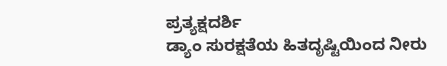ಪ್ರತ್ಯಕ್ಷದರ್ಶಿ
ಡ್ಯಾಂ ಸುರಕ್ಷತೆಯ ಹಿತದೃಷ್ಟಿಯಿಂದ ನೀರು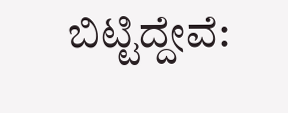ಬಿಟ್ಟಿದ್ದೇವೆ: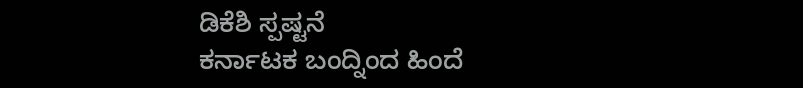ಡಿಕೆಶಿ ಸ್ಪಷ್ಟನೆ
ಕರ್ನಾಟಕ ಬಂದ್ನಿಂದ ಹಿಂದೆ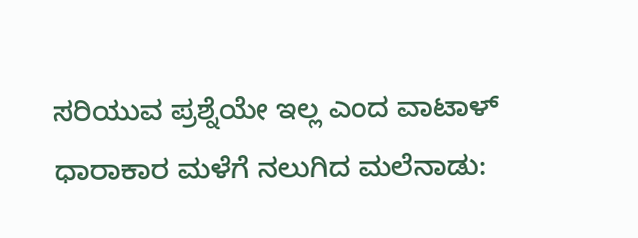ಸರಿಯುವ ಪ್ರಶ್ನೆಯೇ ಇಲ್ಲ ಎಂದ ವಾಟಾಳ್
ಧಾರಾಕಾರ ಮಳೆಗೆ ನಲುಗಿದ ಮಲೆನಾಡು: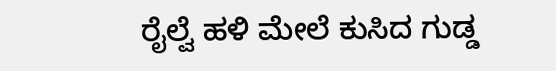ರೈಲ್ವೆ ಹಳಿ ಮೇಲೆ ಕುಸಿದ ಗುಡ್ಡ